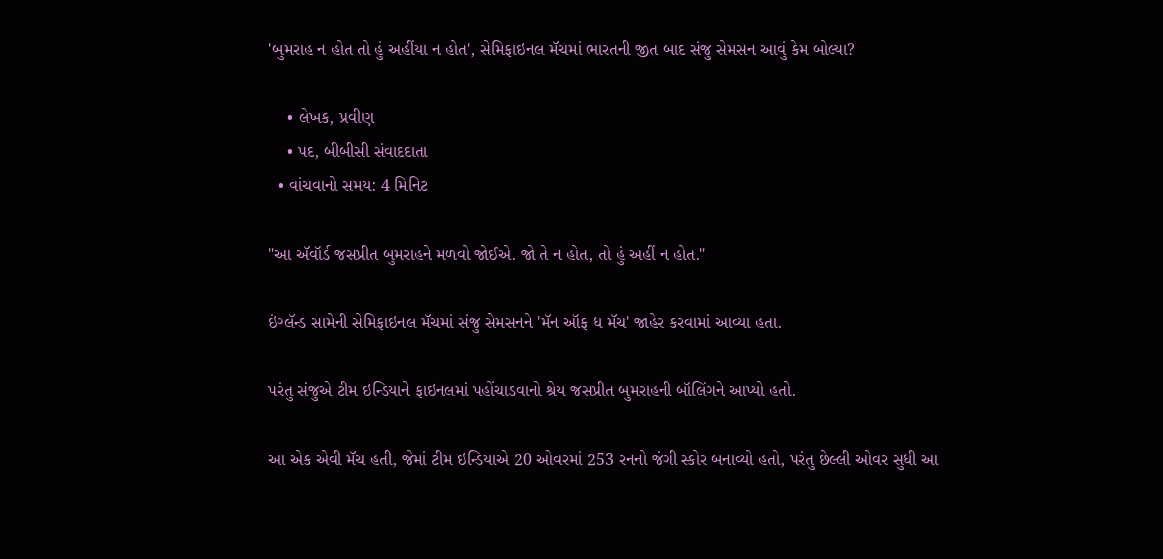'બુમરાહ ન હોત તો હું અહીંયા ન હોત', સેમિફાઇનલ મૅચમાં ભારતની જીત બાદ સંજુ સેમસન આવું કેમ બોલ્યા?

    • લેખક, પ્રવીણ
    • પદ, બીબીસી સંવાદદાતા
  • વાંચવાનો સમય: 4 મિનિટ

"આ ઍવૉર્ડ જસપ્રીત બુમરાહને મળવો જોઈએ. જો તે ન હોત, તો હું અહીં ન હોત."

ઇંગ્લૅન્ડ સામેની સેમિફાઇનલ મૅચમાં સંજુ સેમસનને 'મૅન ઑફ ધ મૅચ' જાહેર કરવામાં આવ્યા હતા.

પરંતુ સંજુએ ટીમ ઇન્ડિયાને ફાઇનલમાં પહોંચાડવાનો શ્રેય જસપ્રીત બુમરાહની બૉલિંગને આપ્યો હતો.

આ એક એવી મૅચ હતી, જેમાં ટીમ ઇન્ડિયાએ 20 ઓવરમાં 253 રનનો જંગી સ્કોર બનાવ્યો હતો, પરંતુ છેલ્લી ઓવર સુધી આ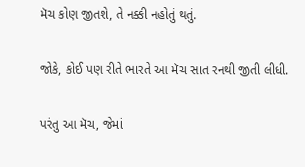મૅચ કોણ જીતશે, તે નક્કી નહોતું થતું.

જોકે, કોઈ પણ રીતે ભારતે આ મૅચ સાત રનથી જીતી લીધી.

પરંતુ આ મૅચ, જેમાં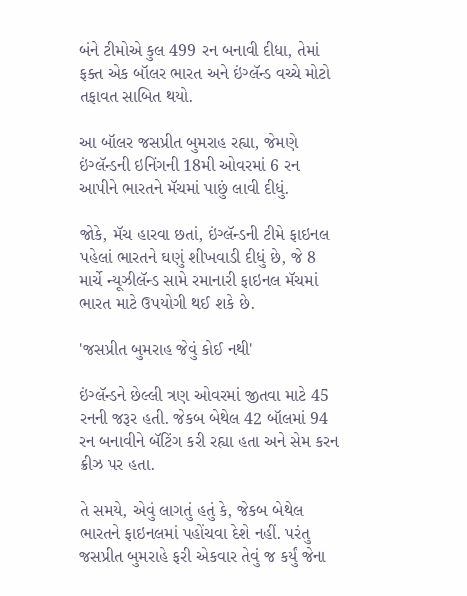બંને ટીમોએ કુલ 499 રન બનાવી દીધા, તેમાં ફક્ત એક બૉલર ભારત અને ઇંગ્લૅન્ડ વચ્ચે મોટો તફાવત સાબિત થયો.

આ બૉલર જસપ્રીત બુમરાહ રહ્યા, જેમણે ઇંગ્લૅન્ડની ઇનિંગની 18મી ઓવરમાં 6 રન આપીને ભારતને મૅચમાં પાછું લાવી દીધું.

જોકે, મૅચ હારવા છતાં, ઇંગ્લૅન્ડની ટીમે ફાઇનલ પહેલાં ભારતને ઘણું શીખવાડી દીધું છે, જે 8 માર્ચે ન્યૂઝીલૅન્ડ સામે રમાનારી ફાઇનલ મૅચમાં ભારત માટે ઉપયોગી થઈ શકે છે.

'જસપ્રીત બુમરાહ જેવું કોઈ નથી'

ઇંગ્લૅન્ડને છેલ્લી ત્રણ ઓવરમાં જીતવા માટે 45 રનની જરૂર હતી. જેકબ બેથેલ 42 બૉલમાં 94 રન બનાવીને બૅટિંગ કરી રહ્યા હતા અને સેમ કરન ક્રીઝ પર હતા.

તે સમયે, એવું લાગતું હતું કે, જેકબ બેથેલ ભારતને ફાઇનલમાં પહોંચવા દેશે નહીં. પરંતુ જસપ્રીત બુમરાહે ફરી એકવાર તેવું જ કર્યું જેના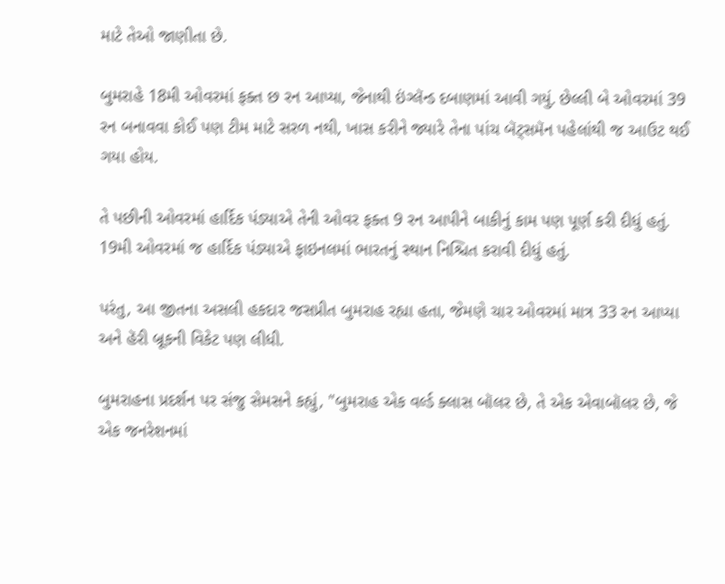માટે તેઓ જાણીતા છે.

બુમરાહે 18મી ઓવરમાં ફક્ત છ રન આપ્યા, જેનાથી ઇંગ્લૅન્ડ દબાણમાં આવી ગયું. છેલ્લી બે ઓવરમાં 39 રન બનાવવા કોઈ પણ ટીમ માટે સરળ નથી, ખાસ કરીને જ્યારે તેના પાંચ બૅટ્સમૅન પહેલાંથી જ આઉટ થઈ ગયા હોય.

તે પછીની ઓવરમાં હાર્દિક પંડ્યાએ તેની ઓવર ફક્ત 9 રન આપીને બાકીનું કામ પણ પૂર્ણ કરી દીધું હતું. 19મી ઓવરમાં જ હાર્દિક પંડ્યાએ ફાઇનલમાં ભારતનું સ્થાન નિશ્ચિત કરાવી દીધું હતું.

પરંતુ, આ જીતના અસલી હકદાર જસપ્રીત બુમરાહ રહ્યા હતા, જેમણે ચાર ઓવરમાં માત્ર 33 રન આપ્યા અને હૅરી બ્રૂકની વિકેટ પણ લીધી.

બુમરાહના પ્રદર્શન પર સંજુ સેમસને કહ્યું, "બુમરાહ એક વર્લ્ડ ક્લાસ બૉલર છે, તે એક એવાબૉલર છે, જે એક જનરેશનમાં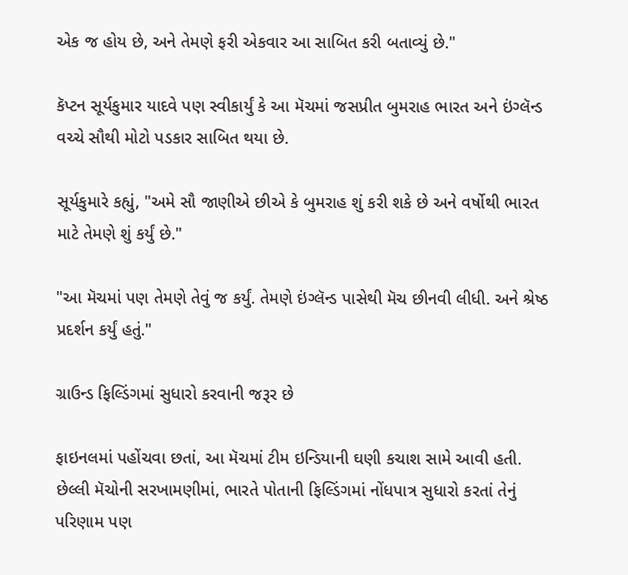એક જ હોય છે, અને તેમણે ફરી એકવાર આ સાબિત કરી બતાવ્યું છે."

કૅપ્ટન સૂર્યકુમાર યાદવે પણ સ્વીકાર્યું કે આ મૅચમાં જસપ્રીત બુમરાહ ભારત અને ઇંગ્લૅન્ડ વચ્ચે સૌથી મોટો પડકાર સાબિત થયા છે.

સૂર્યકુમારે કહ્યું, "અમે સૌ જાણીએ છીએ કે બુમરાહ શું કરી શકે છે અને વર્ષોથી ભારત માટે તેમણે શું કર્યું છે."

"આ મૅચમાં પણ તેમણે તેવું જ કર્યું. તેમણે ઇંગ્લૅન્ડ પાસેથી મૅચ છીનવી લીધી. અને શ્રેષ્ઠ પ્રદર્શન કર્યું હતું."

ગ્રાઉન્ડ ફિલ્ડિંગમાં સુધારો કરવાની જરૂર છે

ફાઇનલમાં પહોંચવા છતાં, આ મૅચમાં ટીમ ઇન્ડિયાની ઘણી કચાશ સામે આવી હતી. છેલ્લી મૅચોની સરખામણીમાં, ભારતે પોતાની ફિલ્ડિંગમાં નોંધપાત્ર સુધારો કરતાં તેનું પરિણામ પણ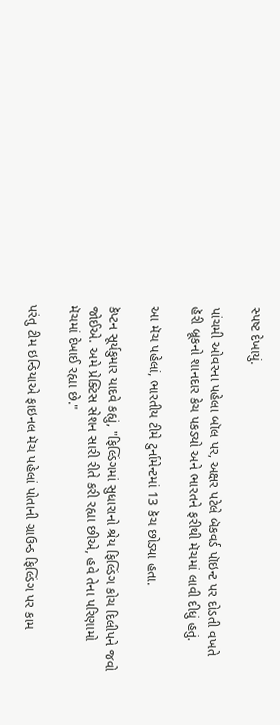સ્પષ્ટ દેખાયું.

પાંચમી ઓવરના પહેલા બૉલ પર, અક્ષર પટેલે બૅકવર્ડ પૉઇન્ટ પર દોડતી વખતે હૅરી બ્રૂકનો શાનદાર કેચ પકડ્યો અને ભારતને ફરીથી મૅચમાં લાવી દીધું હતું.

આ મૅચ પહેલાં, ભારતીય ટીમે ટુર્નામેન્ટમાં 13 કૅચ છોડ્યા હતા.

કૅપ્ટન સૂર્યકુમાર યાદવે કહ્યું, "ફિલ્ડિંગમાં સુધારાનો શ્રેય ફિલ્ડિંગ કોચ દિલીપને જવો જોઈએ. અમે પ્રેક્ટિસ સેશન સારી રીતે કરી રહ્યા છીએ, હવે તેના પરિણામો મૅચમાં દેખાઈ રહ્યા છે."

પરંતુ ટીમ ઇન્ડિયાએ ફાઇનલ મૅચ પહેલાં પોતાની ગ્રાઉન્ડ ફિલ્ડિંગ પર કામ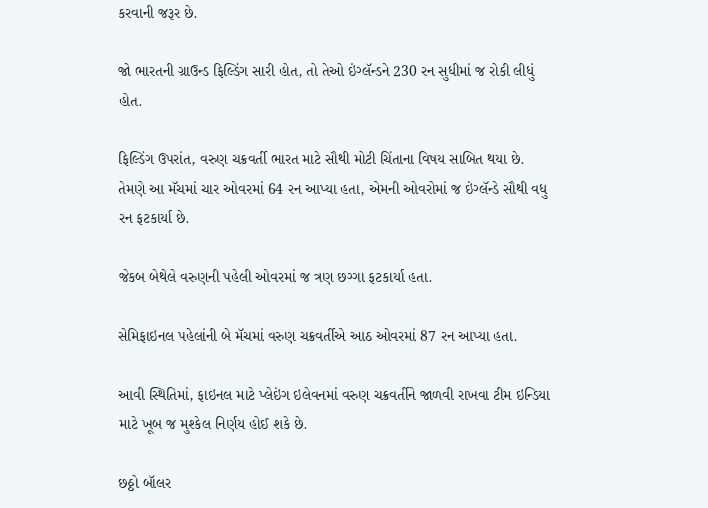કરવાની જરૂર છે.

જો ભારતની ગ્રાઉન્ડ ફિલ્ડિંગ સારી હોત, તો તેઓ ઇંગ્લૅન્ડને 230 રન સુધીમાં જ રોકી લીધું હોત.

ફિલ્ડિંગ ઉપરાંત, વરુણ ચક્રવર્તી ભારત માટે સૌથી મોટી ચિંતાના વિષય સાબિત થયા છે. તેમણે આ મૅચમાં ચાર ઓવરમાં 64 રન આપ્યા હતા, એમની ઓવરોમાં જ ઇંગ્લૅન્ડે સૌથી વધુ રન ફટકાર્યા છે.

જેકબ બેથેલે વરુણની પહેલી ઓવરમાં જ ત્રણ છગ્ગા ફટકાર્યા હતા.

સેમિફાઇનલ પહેલાંની બે મૅચમાં વરુણ ચક્રવર્તીએ આઠ ઓવરમાં 87 રન આપ્યા હતા.

આવી સ્થિતિમાં, ફાઇનલ માટે પ્લેઇંગ ઇલેવનમાં વરુણ ચક્રવર્તીને જાળવી રાખવા ટીમ ઇન્ડિયા માટે ખૂબ જ મુશ્કેલ નિર્ણય હોઈ શકે છે.

છઠ્ઠો બૉલર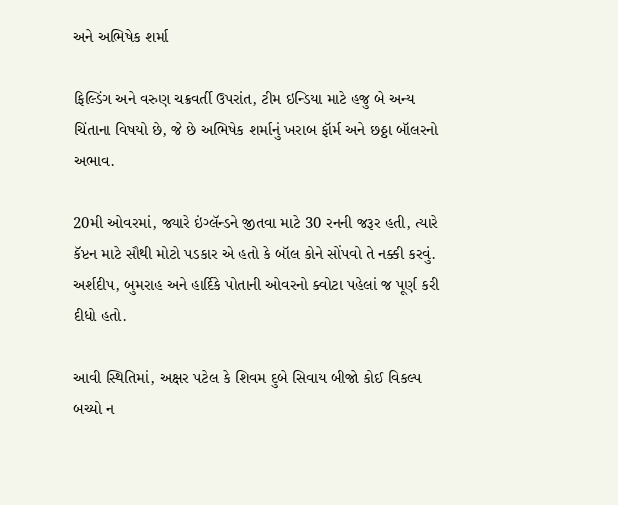અને અભિષેક શર્મા

ફિલ્ડિંગ અને વરુણ ચક્રવર્તી ઉપરાંત, ટીમ ઇન્ડિયા માટે હજુ બે અન્ય ચિંતાના વિષયો છે, જે છે અભિષેક શર્માનું ખરાબ ફૉર્મ અને છઠ્ઠા બૉલરનો અભાવ.

20મી ઓવરમાં, જ્યારે ઇંગ્લૅન્ડને જીતવા માટે 30 રનની જરૂર હતી, ત્યારે કૅપ્ટન માટે સૌથી મોટો પડકાર એ હતો કે બૉલ કોને સોંપવો તે નક્કી કરવું. અર્શદીપ, બુમરાહ અને હાર્દિકે પોતાની ઓવરનો ક્વોટા પહેલાં જ પૂર્ણ કરી દીધો હતો.

આવી સ્થિતિમાં, અક્ષર પટેલ કે શિવમ દુબે સિવાય બીજો કોઈ વિકલ્પ બચ્યો ન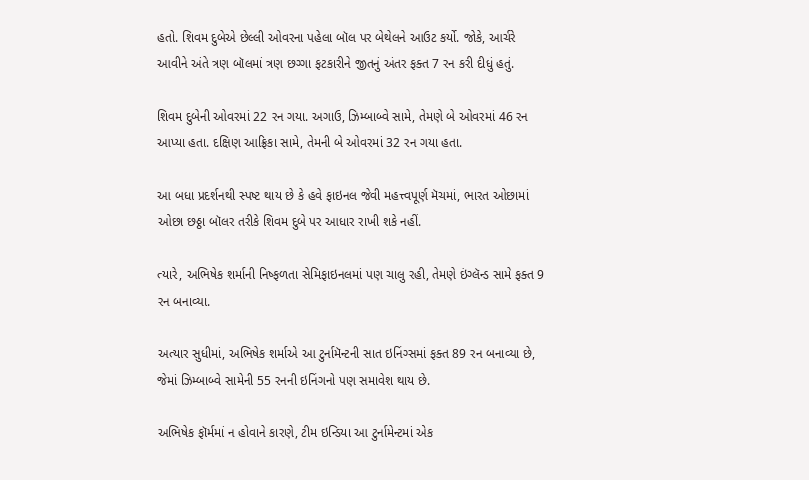હતો. શિવમ દુબેએ છેલ્લી ઓવરના પહેલા બૉલ પર બેથેલને આઉટ કર્યો. જોકે, આર્ચરે આવીને અંતે ત્રણ બૉલમાં ત્રણ છગ્ગા ફટકારીને જીતનું અંતર ફક્ત 7 રન કરી દીધું હતું.

શિવમ દુબેની ઓવરમાં 22 રન ગયા. અગાઉ, ઝિમ્બાબ્વે સામે, તેમણે બે ઓવરમાં 46 રન આપ્યા હતા. દક્ષિણ આફ્રિકા સામે, તેમની બે ઓવરમાં 32 રન ગયા હતા.

આ બધા પ્રદર્શનથી સ્પષ્ટ થાય છે કે હવે ફાઇનલ જેવી મહત્ત્વપૂર્ણ મૅચમાં, ભારત ઓછામાં ઓછા છઠ્ઠા બૉલર તરીકે શિવમ દુબે પર આધાર રાખી શકે નહીં.

ત્યારે, અભિષેક શર્માની નિષ્ફળતા સેમિફાઇનલમાં પણ ચાલુ રહી, તેમણે ઇંગ્લૅન્ડ સામે ફક્ત 9 રન બનાવ્યા.

અત્યાર સુધીમાં, અભિષેક શર્માએ આ ટુર્નામૅન્ટની સાત ઇનિંગ્સમાં ફક્ત 89 રન બનાવ્યા છે, જેમાં ઝિમ્બાબ્વે સામેની 55 રનની ઇનિંગનો પણ સમાવેશ થાય છે.

અભિષેક ફૉર્મમાં ન હોવાને કારણે, ટીમ ઇન્ડિયા આ ટુર્નામેન્ટમાં એક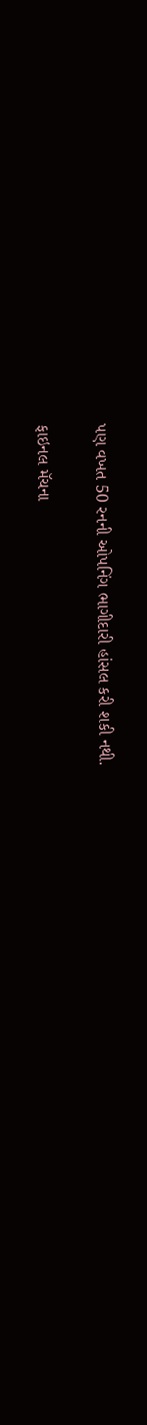પણ વખત 50 રનની ઓપનિંગ ભાગીદારી હાંસલ કરી શકી નથી.

ફાઇનલ મૅચના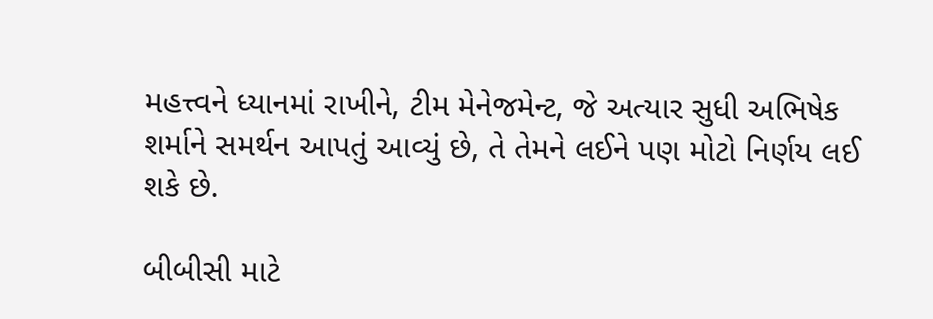મહત્ત્વને ધ્યાનમાં રાખીને, ટીમ મેનેજમેન્ટ, જે અત્યાર સુધી અભિષેક શર્માને સમર્થન આપતું આવ્યું છે, તે તેમને લઈને પણ મોટો નિર્ણય લઈ શકે છે.

બીબીસી માટે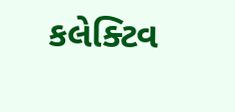કલેક્ટિવ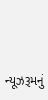ન્યૂઝરૂમનું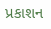પ્રકાશન